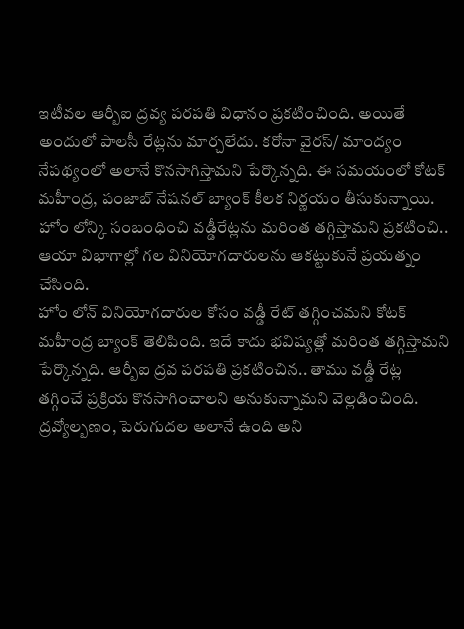ఇటీవల ఆర్బీఐ ద్రవ్య పరపతి విధానం ప్రకటించింది. అయితే అందులో పాలసీ రేట్లను మార్చలేదు. కరోనా వైరస్/ మాంద్యం నేపథ్యంలో అలానే కొనసాగిస్తామని పేర్కొన్నది. ఈ సమయంలో కోటక్ మహీంద్ర, పంజాబ్ నేషనల్ బ్యాంక్ కీలక నిర్ణయం తీసుకున్నాయి. హోం లోన్కి సంబంధించి వడ్డీరేట్లను మరింత తగ్గిస్తామని ప్రకటించి.. ఆయా విభాగాల్లో గల వినియోగదారులను ఆకట్టుకునే ప్రయత్నం చేసింది.
హోం లోన్ వినియోగదారుల కోసం వడ్డీ రేట్ తగ్గించమని కోటక్ మహీంద్ర బ్యాంక్ తెలిపింది. ఇదే కాదు భవిష్యత్లో మరింత తగ్గిస్తామని పేర్కొన్నది. ఆర్బీఐ ద్రవ పరపతి ప్రకటించిన.. తాము వడ్డీ రేట్ల తగ్గించే ప్రక్రియ కొనసాగించాలని అనుకున్నామని వెల్లడించింది. ద్రవ్యోల్బణం, పెరుగుదల అలానే ఉంది అని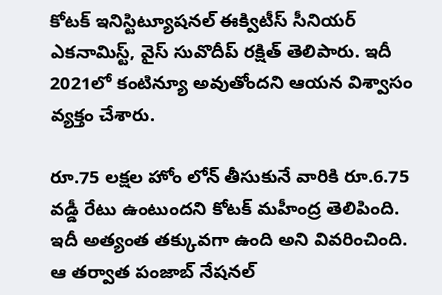కోటక్ ఇనిస్టిట్యూషనల్ ఈక్విటీస్ సీనియర్ ఎకనామిస్ట్, వైస్ సువొదీప్ రక్షిత్ తెలిపారు. ఇదీ 2021లో కంటిన్యూ అవుతోందని ఆయన విశ్వాసం వ్యక్తం చేశారు.

రూ.75 లక్షల హోం లోన్ తీసుకునే వారికి రూ.6.75 వడ్డీ రేటు ఉంటుందని కోటక్ మహీంద్ర తెలిపింది. ఇదీ అత్యంత తక్కువగా ఉంది అని వివరించింది. ఆ తర్వాత పంజాబ్ నేషనల్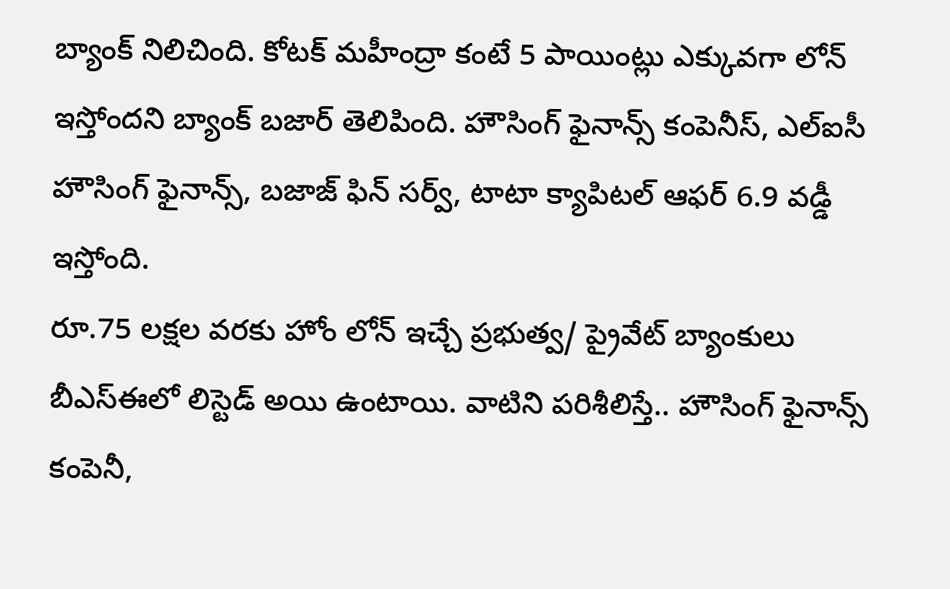బ్యాంక్ నిలిచింది. కోటక్ మహీంద్రా కంటే 5 పాయింట్లు ఎక్కువగా లోన్ ఇస్తోందని బ్యాంక్ బజార్ తెలిపింది. హౌసింగ్ ఫైనాన్స్ కంపెనీస్, ఎల్ఐసీ హౌసింగ్ ఫైనాన్స్, బజాజ్ ఫిన్ సర్వ్, టాటా క్యాపిటల్ ఆఫర్ 6.9 వడ్డీ ఇస్తోంది.
రూ.75 లక్షల వరకు హోం లోన్ ఇచ్చే ప్రభుత్వ/ ప్రైవేట్ బ్యాంకులు బీఎస్ఈలో లిస్టెడ్ అయి ఉంటాయి. వాటిని పరిశీలిస్తే.. హౌసింగ్ ఫైనాన్స్ కంపెనీ,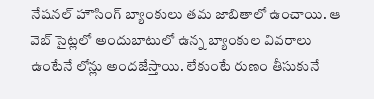నేషనల్ హౌసింగ్ బ్యాంకులు తమ జాబితాలో ఉంచాయి. ఆ వెబ్ సైట్లలో అందుబాటులో ఉన్న బ్యాంకుల వివరాలు ఉంటేనే లోన్లు అందజేస్తాయి. లేకుంటే రుణం తీసుకునే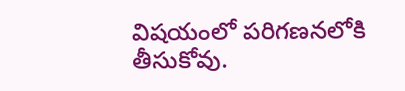విషయంలో పరిగణనలోకి తీసుకోవు.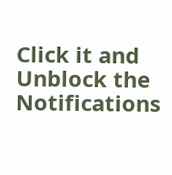Click it and Unblock the Notifications